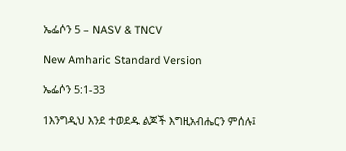ኤፌሶን 5 – NASV & TNCV

New Amharic Standard Version

ኤፌሶን 5:1-33

1እንግዲህ እንደ ተወደዱ ልጆች እግዚአብሔርን ምሰሉ፤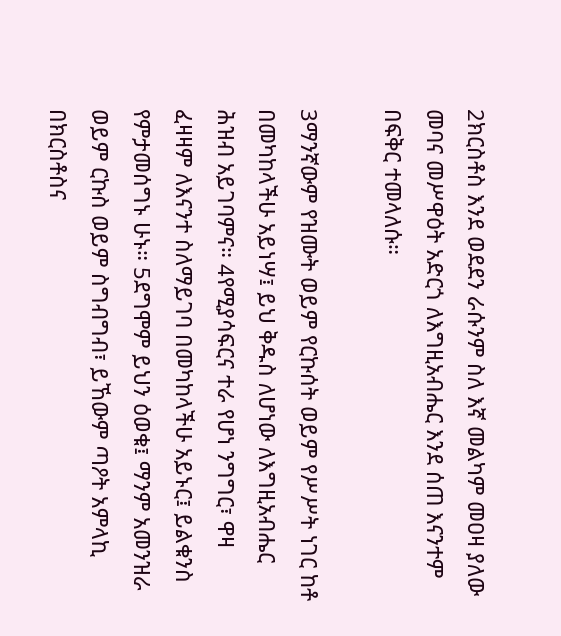2ክርስቶስ እንደ ወደደን ራሱንም ስለ እኛ መልካም መዐዛ ያለው መባና መሥዋዕት አድርጎ ለእግዚአብሔር እንደ ሰጠ እናንተም በፍቅር ተመላለሱ።

3ማንኛውም የዝሙት ወይም የርኩሰት ወይም የሥሥት ነገር ከቶ በመካከላችሁ አይነሣ፤ ይህ ቅዱስ ለሆነው ለእግዚአብሔር ሕዝብ አይገባምና። 4የሚያሳፍርና ተራ የሆነ ንግግር፣ ዋዛ ፈዛዛም ለእናንተ ስለማይገባ በመካከላችሁ አይኑር፤ ይልቁንስ የምታመሰግኑ ሁኑ። 5ደግሞም ይህን ዕወቁ፤ ማንም አመንዝራ ወይም ርኩስ ወይም ስግብግብ፣ ይኸውም ጣዖት አምላኪ በክርስቶስና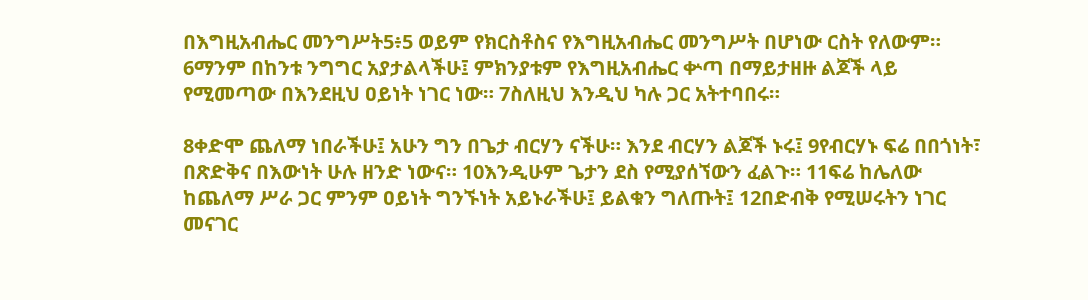በእግዚአብሔር መንግሥት5፥5 ወይም የክርስቶስና የእግዚአብሔር መንግሥት በሆነው ርስት የለውም። 6ማንም በከንቱ ንግግር አያታልላችሁ፤ ምክንያቱም የእግዚአብሔር ቍጣ በማይታዘዙ ልጆች ላይ የሚመጣው በእንደዚህ ዐይነት ነገር ነው። 7ስለዚህ እንዲህ ካሉ ጋር አትተባበሩ።

8ቀድሞ ጨለማ ነበራችሁ፤ አሁን ግን በጌታ ብርሃን ናችሁ። እንደ ብርሃን ልጆች ኑሩ፤ 9የብርሃኑ ፍሬ በበጎነት፣ በጽድቅና በእውነት ሁሉ ዘንድ ነውና። 10እንዲሁም ጌታን ደስ የሚያሰኘውን ፈልጉ። 11ፍሬ ከሌለው ከጨለማ ሥራ ጋር ምንም ዐይነት ግንኙነት አይኑራችሁ፤ ይልቁን ግለጡት፤ 12በድብቅ የሚሠሩትን ነገር መናገር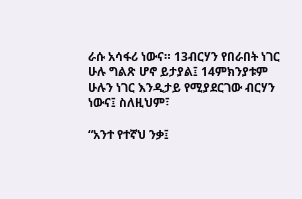ራሱ አሳፋሪ ነውና። 13ብርሃን የበራበት ነገር ሁሉ ግልጽ ሆኖ ይታያል፤ 14ምክንያቱም ሁሉን ነገር እንዲታይ የሚያደርገው ብርሃን ነውና፤ ስለዚህም፣

“አንተ የተኛህ ንቃ፤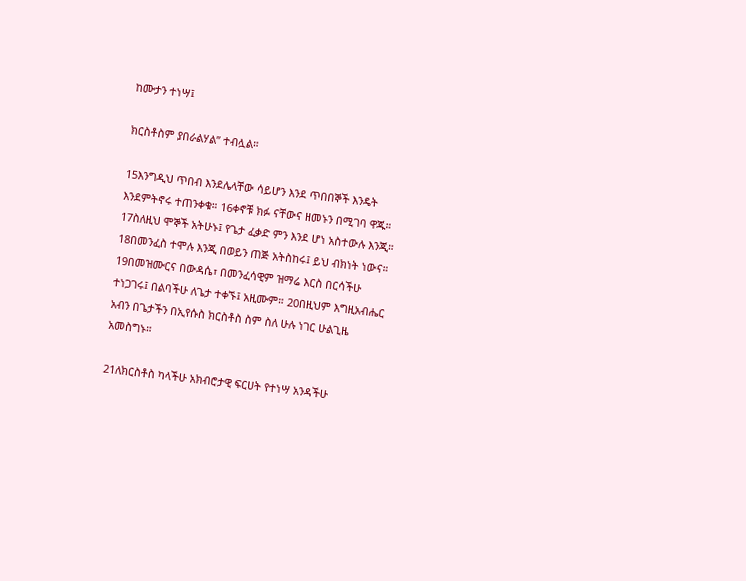ከሙታን ተነሣ፤

ክርስቶስም ያበራልሃል” ተብሏል።

15እንግዲህ ጥበብ እንደሌላቸው ሳይሆን እንደ ጥበበኞች እንዴት እንደምትኖሩ ተጠንቀቁ። 16ቀኖቹ ክፉ ናቸውና ዘመኑን በሚገባ ዋጁ። 17ስለዚህ ሞኞች አትሁኑ፤ የጌታ ፈቃድ ምን እንደ ሆነ አስተውሉ እንጂ። 18በመንፈስ ተሞሉ እንጂ በወይን ጠጅ አትስከሩ፤ ይህ ብክነት ነውና። 19በመዝሙርና በውዳሴ፣ በመንፈሳዊም ዝማሬ እርስ በርሳችሁ ተነጋገሩ፤ በልባችሁ ለጌታ ተቀኙ፤ አዚሙም። 20በዚህም እግዚአብሔር አብን በጌታችን በኢየሱስ ክርስቶስ ስም ስለ ሁሉ ነገር ሁልጊዜ አመስግኑ።

21ለክርስቶስ ካላችሁ አክብሮታዊ ፍርሀት የተነሣ አንዳችሁ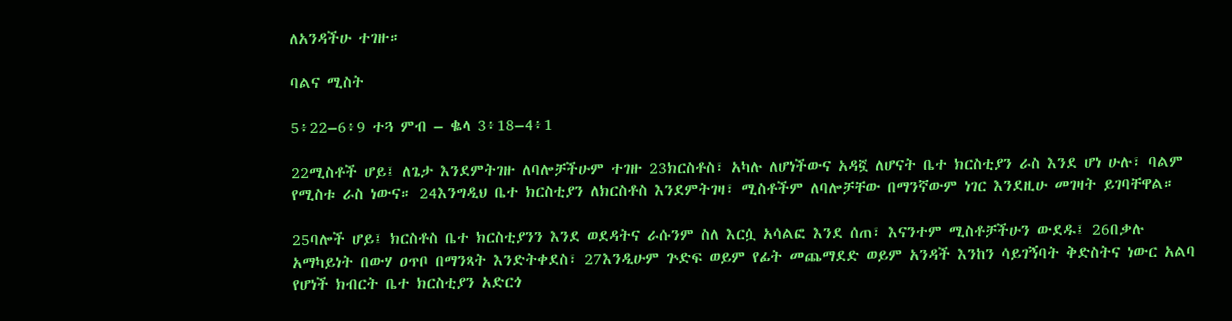ለአንዳችሁ ተገዙ።

ባልና ሚስት

5፥22–6፥9 ተጓ ምብ – ቈላ 3፥18–4፥1

22ሚስቶች ሆይ፤ ለጌታ እንደምትገዙ ለባሎቻችሁም ተገዙ 23ክርስቶስ፣ አካሉ ለሆነችውና አዳኟ ለሆናት ቤተ ክርስቲያን ራስ እንደ ሆነ ሁሉ፣ ባልም የሚስቱ ራስ ነውና። 24እንግዲህ ቤተ ክርስቲያን ለክርስቶስ እንደምትገዛ፣ ሚስቶችም ለባሎቻቸው በማንኛውም ነገር እንደዚሁ መገዛት ይገባቸዋል።

25ባሎች ሆይ፤ ክርስቶስ ቤተ ክርስቲያንን እንደ ወደዳትና ራሱንም ስለ እርሷ አሳልፎ እንደ ሰጠ፣ እናንተም ሚስቶቻችሁን ውደዱ፤ 26በቃሉ አማካይነት በውሃ ዐጥቦ በማንጻት እንድትቀደስ፣ 27እንዲሁም ጕድፍ ወይም የፊት መጨማደድ ወይም አንዳች እንከን ሳይገኝባት ቅድስትና ነውር አልባ የሆነች ክብርት ቤተ ክርስቲያን አድርጎ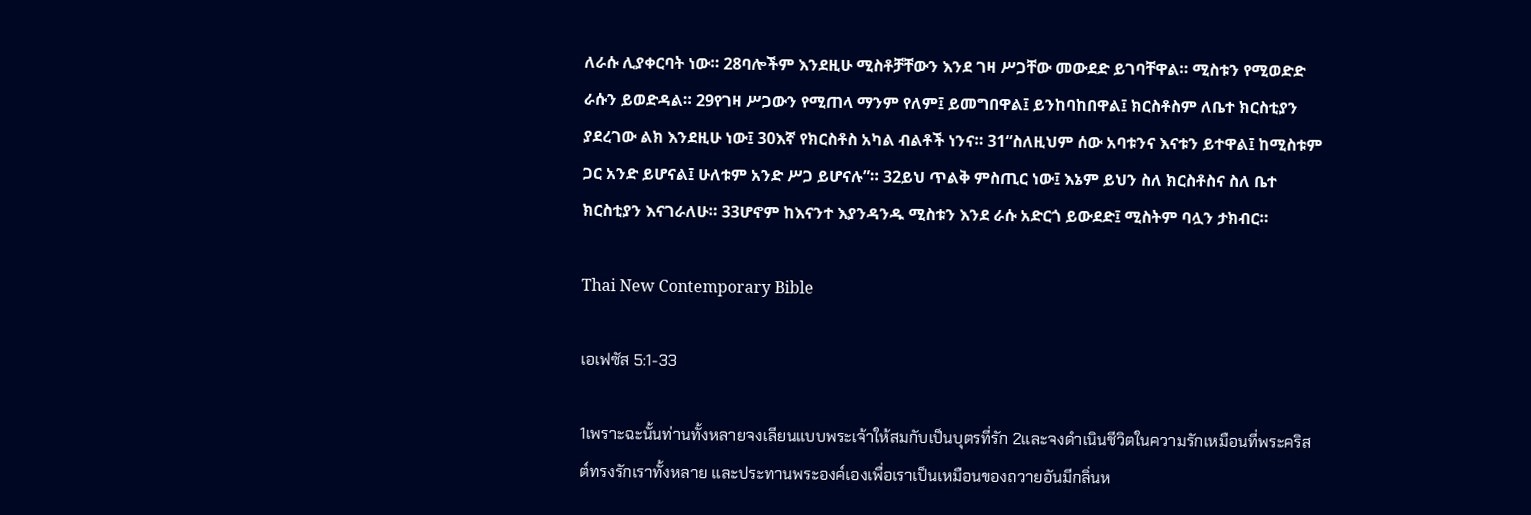ለራሱ ሊያቀርባት ነው። 28ባሎችም እንደዚሁ ሚስቶቻቸውን እንደ ገዛ ሥጋቸው መውደድ ይገባቸዋል። ሚስቱን የሚወድድ ራሱን ይወድዳል። 29የገዛ ሥጋውን የሚጠላ ማንም የለም፤ ይመግበዋል፤ ይንከባከበዋል፤ ክርስቶስም ለቤተ ክርስቲያን ያደረገው ልክ እንደዚሁ ነው፤ 30እኛ የክርስቶስ አካል ብልቶች ነንና። 31“ስለዚህም ሰው አባቱንና እናቱን ይተዋል፤ ከሚስቱም ጋር አንድ ይሆናል፤ ሁለቱም አንድ ሥጋ ይሆናሉ”። 32ይህ ጥልቅ ምስጢር ነው፤ እኔም ይህን ስለ ክርስቶስና ስለ ቤተ ክርስቲያን እናገራለሁ። 33ሆኖም ከእናንተ እያንዳንዱ ሚስቱን እንደ ራሱ አድርጎ ይውደድ፤ ሚስትም ባሏን ታክብር።

Thai New Contemporary Bible

เอเฟซัส 5:1-33

1เพราะฉะนั้นท่านทั้งหลายจงเลียนแบบพระเจ้าให้สมกับเป็นบุตรที่รัก 2และจงดำเนินชีวิตในความรักเหมือนที่พระคริสต์ทรงรักเราทั้งหลาย และประทานพระองค์เองเพื่อเราเป็นเหมือนของถวายอันมีกลิ่นห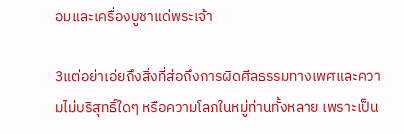อมและเครื่องบูชาแด่พระเจ้า

3แต่อย่าเอ่ยถึงสิ่งที่ส่อถึงการผิดศีลธรรมทางเพศและความไม่บริสุทธิ์ใดๆ หรือความโลภในหมู่ท่านทั้งหลาย เพราะเป็น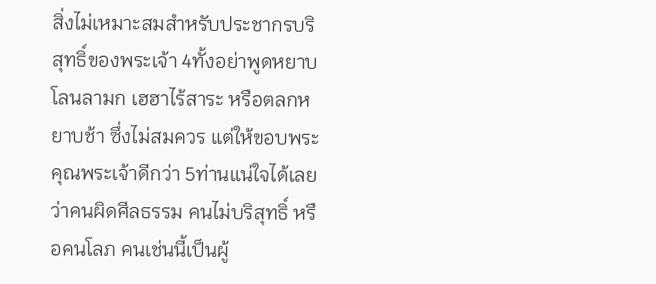สิ่งไม่เหมาะสมสำหรับประชากรบริสุทธิ์ของพระเจ้า 4ทั้งอย่าพูดหยาบโลนลามก เฮฮาไร้สาระ หรือตลกหยาบช้า ซึ่งไม่สมควร แต่ให้ขอบพระคุณพระเจ้าดีกว่า 5ท่านแน่ใจได้เลยว่าคนผิดศีลธรรม คนไม่บริสุทธิ์ หรือคนโลภ คนเช่นนี้เป็นผู้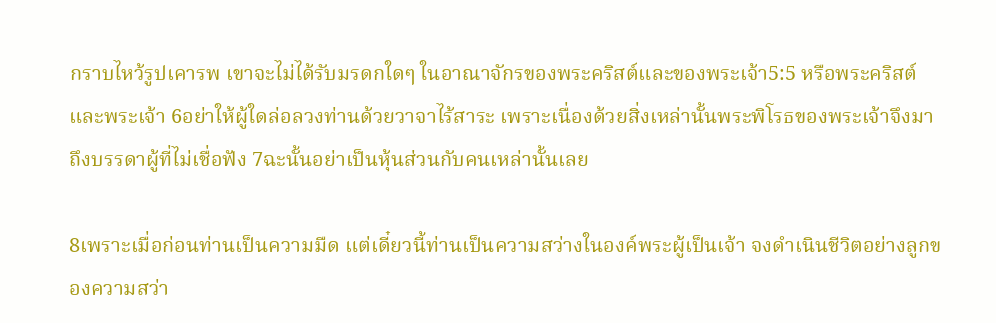กราบไหว้รูปเคารพ เขาจะไม่ได้รับมรดกใดๆ ในอาณาจักรของพระคริสต์และของพระเจ้า5:5 หรือพระคริสต์และพระเจ้า 6อย่าให้ผู้ใดล่อลวงท่านด้วยวาจาไร้สาระ เพราะเนื่องด้วยสิ่งเหล่านั้นพระพิโรธของพระเจ้าจึงมาถึงบรรดาผู้ที่ไม่เชื่อฟัง 7ฉะนั้นอย่าเป็นหุ้นส่วนกับคนเหล่านั้นเลย

8เพราะเมื่อก่อนท่านเป็นความมืด แต่เดี๋ยวนี้ท่านเป็นความสว่างในองค์พระผู้เป็นเจ้า จงดำเนินชีวิตอย่างลูกของความสว่า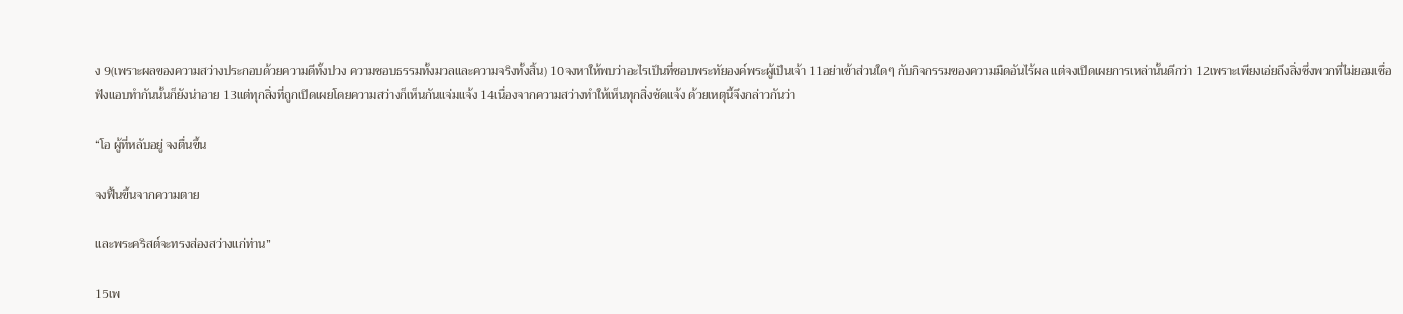ง 9(เพราะผลของความสว่างประกอบด้วยความดีทั้งปวง ความชอบธรรมทั้งมวลและความจริงทั้งสิ้น) 10จงหาให้พบว่าอะไรเป็นที่ชอบพระทัยองค์พระผู้เป็นเจ้า 11อย่าเข้าส่วนใดๆ กับกิจกรรมของความมืดอันไร้ผล แต่จงเปิดเผยการเหล่านั้นดีกว่า 12เพราะเพียงเอ่ยถึงสิ่งซึ่งพวกที่ไม่ยอมเชื่อฟังแอบทำกันนั้นก็ยังน่าอาย 13แต่ทุกสิ่งที่ถูกเปิดเผยโดยความสว่างก็เห็นกันแจ่มแจ้ง 14เนื่องจากความสว่างทำให้เห็นทุกสิ่งชัดแจ้ง ด้วยเหตุนี้จึงกล่าวกันว่า

“โอ ผู้ที่หลับอยู่ จงตื่นขึ้น

จงฟื้นขึ้นจากความตาย

และพระคริสต์จะทรงส่องสว่างแก่ท่าน”

15เพ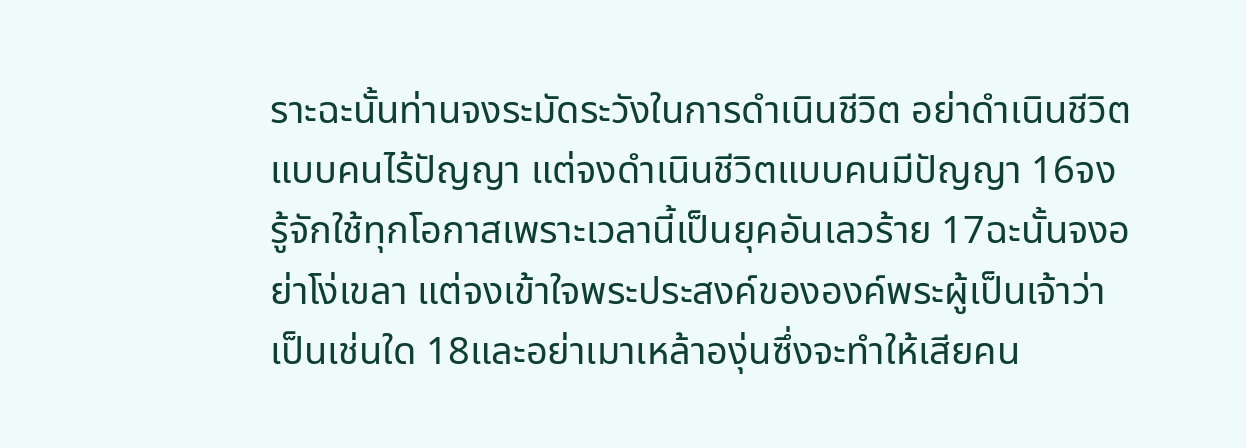ราะฉะนั้นท่านจงระมัดระวังในการดำเนินชีวิต อย่าดำเนินชีวิตแบบคนไร้ปัญญา แต่จงดำเนินชีวิตแบบคนมีปัญญา 16จงรู้จักใช้ทุกโอกาสเพราะเวลานี้เป็นยุคอันเลวร้าย 17ฉะนั้นจงอย่าโง่เขลา แต่จงเข้าใจพระประสงค์ขององค์พระผู้เป็นเจ้าว่าเป็นเช่นใด 18และอย่าเมาเหล้าองุ่นซึ่งจะทำให้เสียคน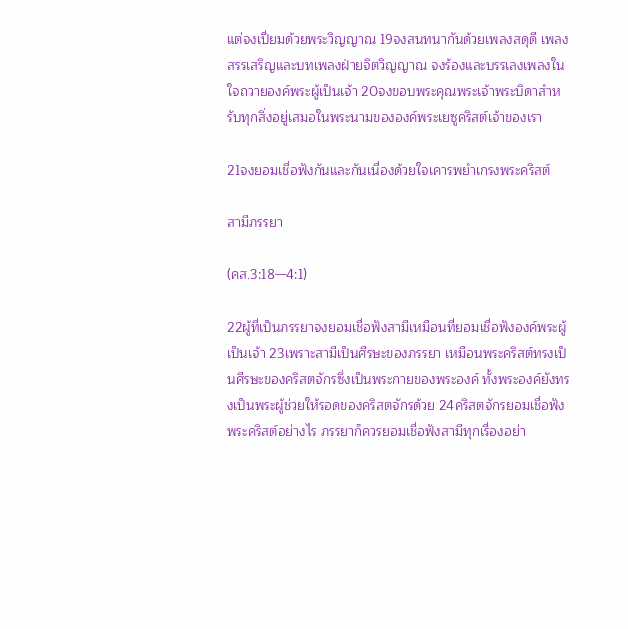แต่จงเปี่ยมด้วยพระวิญญาณ 19จงสนทนากันด้วยเพลงสดุดี เพลงสรรเสริญและบทเพลงฝ่ายจิตวิญญาณ จงร้องและบรรเลงเพลงในใจถวายองค์พระผู้เป็นเจ้า 20จงขอบพระคุณพระเจ้าพระบิดาสำหรับทุกสิ่งอยู่เสมอในพระนามขององค์พระเยซูคริสต์เจ้าของเรา

21จงยอมเชื่อฟังกันและกันเนื่องด้วยใจเคารพยำเกรงพระคริสต์

สามีภรรยา

(คส.3:18—4:1)

22ผู้ที่เป็นภรรยาจงยอมเชื่อฟังสามีเหมือนที่ยอมเชื่อฟังองค์พระผู้เป็นเจ้า 23เพราะสามีเป็นศีรษะของภรรยา เหมือนพระคริสต์ทรงเป็นศีรษะของคริสตจักรซึ่งเป็นพระกายของพระองค์ ทั้งพระองค์ยังทรงเป็นพระผู้ช่วยให้รอดของคริสตจักรด้วย 24คริสตจักรยอมเชื่อฟังพระคริสต์อย่างไร ภรรยาก็ควรยอมเชื่อฟังสามีทุกเรื่องอย่า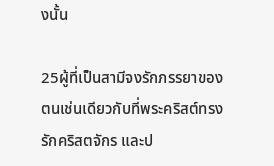งนั้น

25ผู้ที่เป็นสามีจงรักภรรยาของตนเช่นเดียวกับที่พระคริสต์ทรงรักคริสตจักร และป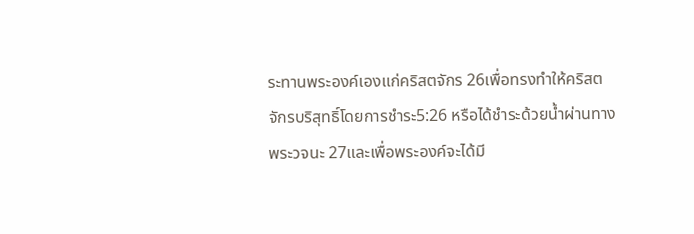ระทานพระองค์เองแก่คริสตจักร 26เพื่อทรงทำให้คริสตจักรบริสุทธิ์โดยการชำระ5:26 หรือได้ชำระด้วยน้ำผ่านทางพระวจนะ 27และเพื่อพระองค์จะได้มี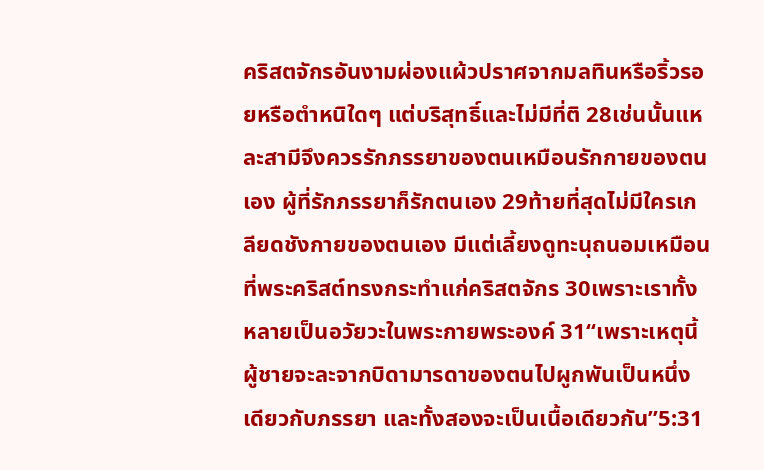คริสตจักรอันงามผ่องแผ้วปราศจากมลทินหรือริ้วรอยหรือตำหนิใดๆ แต่บริสุทธิ์และไม่มีที่ติ 28เช่นนั้นแหละสามีจึงควรรักภรรยาของตนเหมือนรักกายของตนเอง ผู้ที่รักภรรยาก็รักตนเอง 29ท้ายที่สุดไม่มีใครเกลียดชังกายของตนเอง มีแต่เลี้ยงดูทะนุถนอมเหมือนที่พระคริสต์ทรงกระทำแก่คริสตจักร 30เพราะเราทั้งหลายเป็นอวัยวะในพระกายพระองค์ 31“เพราะเหตุนี้ผู้ชายจะละจากบิดามารดาของตนไปผูกพันเป็นหนึ่งเดียวกับภรรยา และทั้งสองจะเป็นเนื้อเดียวกัน”5:31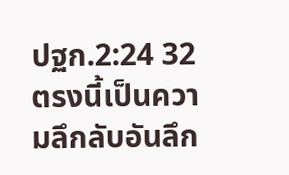ปฐก.2:24 32ตรงนี้เป็นความลึกลับอันลึก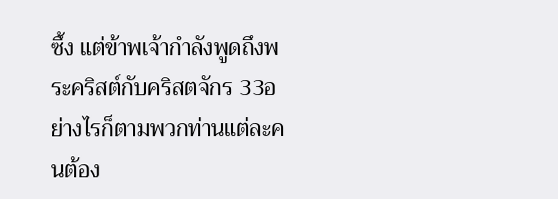ซึ้ง แต่ข้าพเจ้ากำลังพูดถึงพระคริสต์กับคริสตจักร 33อย่างไรก็ตามพวกท่านแต่ละคนต้อง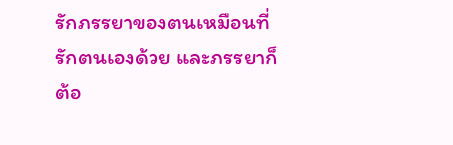รักภรรยาของตนเหมือนที่รักตนเองด้วย และภรรยาก็ต้อ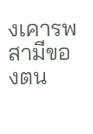งเคารพสามีของตน